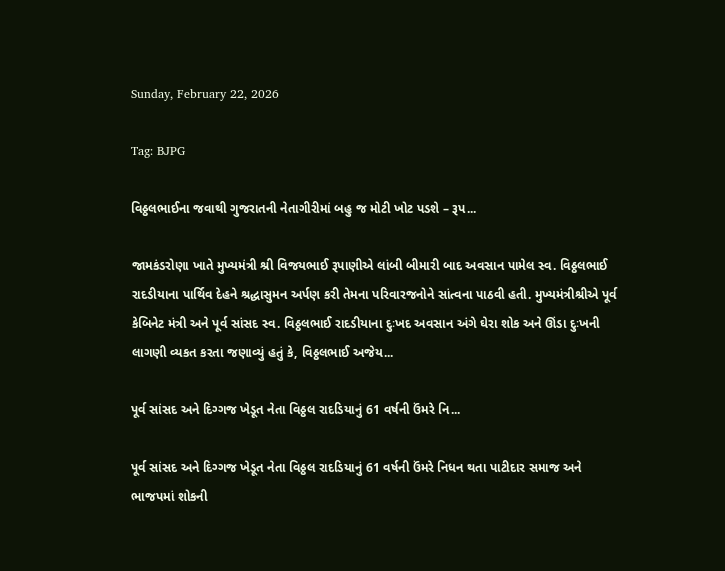Sunday, February 22, 2026

Tag: BJPG

વિઠ્ઠલભાઈના જવાથી ગુજરાતની નેતાગીરીમાં બહુ જ મોટી ખોટ પડશે – રૂપ...

જામકંડરોણા ખાતે મુખ્યમંત્રી શ્રી વિજયભાઈ રૂપાણીએ લાંબી બીમારી બાદ અવસાન પામેલ સ્વ. વિઠ્ઠલભાઈ રાદડીયાના પાર્થિવ દેહને શ્રદ્ધાસુમન અર્પણ કરી તેમના પરિવારજનોને સાંત્વના પાઠવી હતી. મુખ્યમંત્રીશ્રીએ પૂર્વ કેબિનેટ મંત્રી અને પૂર્વ સાંસદ સ્વ. વિઠ્ઠલભાઈ રાદડીયાના દુઃખદ અવસાન અંગે ઘેરા શોક અને ઊંડા દુઃખની લાગણી વ્યકત કરતા જણાવ્યું હતું કે, વિઠ્ઠલભાઈ અજેય...

પૂર્વ સાંસદ અને દિગ્ગજ ખેડૂત નેતા વિઠ્ઠલ રાદડિયાનું 61 વર્ષની ઉંમરે નિ...

પૂર્વ સાંસદ અને દિગ્ગજ ખેડૂત નેતા વિઠ્ઠલ રાદડિયાનું 61 વર્ષની ઉંમરે નિધન થતા પાટીદાર સમાજ અને ભાજપમાં શોકની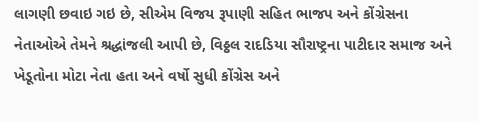લાગણી છવાઇ ગઇ છે, સીએમ વિજય રૂપાણી સહિત ભાજપ અને કોંગ્રેસના નેતાઓએ તેમને શ્રદ્ધાંજલી આપી છે, વિઠ્ઠલ રાદડિયા સૌરાષ્ટ્રના પાટીદાર સમાજ અને ખેડૂતોના મોટા નેતા હતા અને વર્ષો સુધી કોંગ્રેસ અને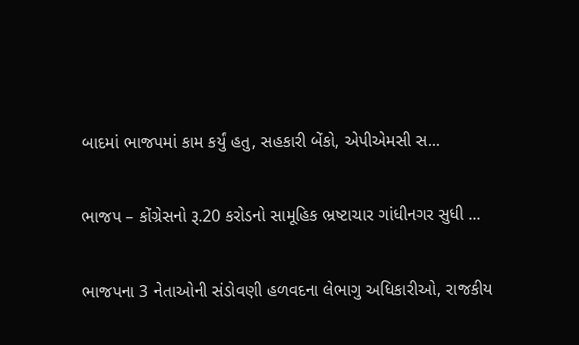બાદમાં ભાજપમાં કામ કર્યું હતુ, સહકારી બેંકો, એપીએમસી સ...

ભાજપ – કોંગ્રેસનો રૂ.20 કરોડનો સામૂહિક ભ્રષ્ટાચાર ગાંધીનગર સુધી ...

ભાજપના 3 નેતાઓની સંડોવણી હળવદના લેભાગુ અધિકારીઓ, રાજકીય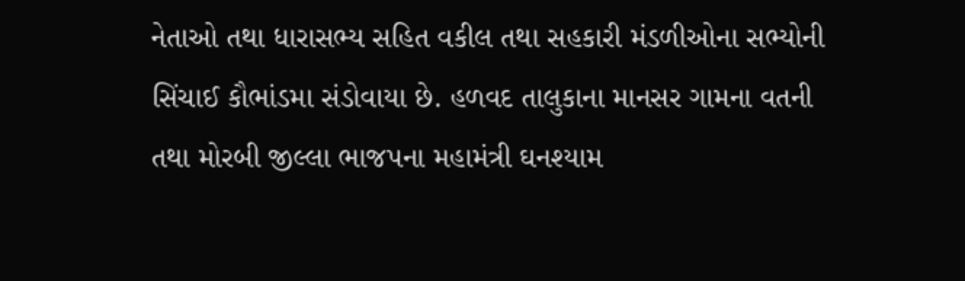નેતાઓ તથા ધારાસભ્ય સહિત વકીલ તથા સહકારી મંડળીઓના સભ્યોની સિંચાઈ કૌભાંડમા સંડોવાયા છે. હળવદ તાલુકાના માનસર ગામના વતની તથા મોરબી જીલ્લા ભાજપના મહામંત્રી ઘનશ્યામ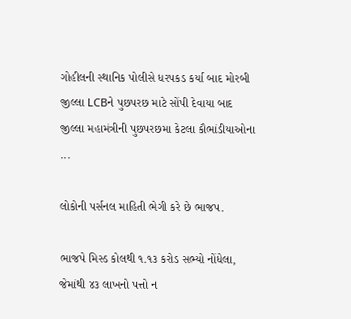ગોહીલની સ્થાનિક પોલીસે ધરપકડ કર્યા બાદ મોરબી જીલ્લા LCBને પુછપરછ માટે સોંપી દેવાયા બાદ જીલ્લા મહામંત્રીની પુછપરછમા કેટલા કૌભાંડીયાઓના ...

લોકોની પર્સનલ માહિતી ભેગી કરે છે ભાજપ.

ભાજપે મિસ્ડ કોલથી ૧.૧૩ કરોડ સભ્યો નોંધેલા, જેમાંથી ૪૩ લાખનો પત્તો ન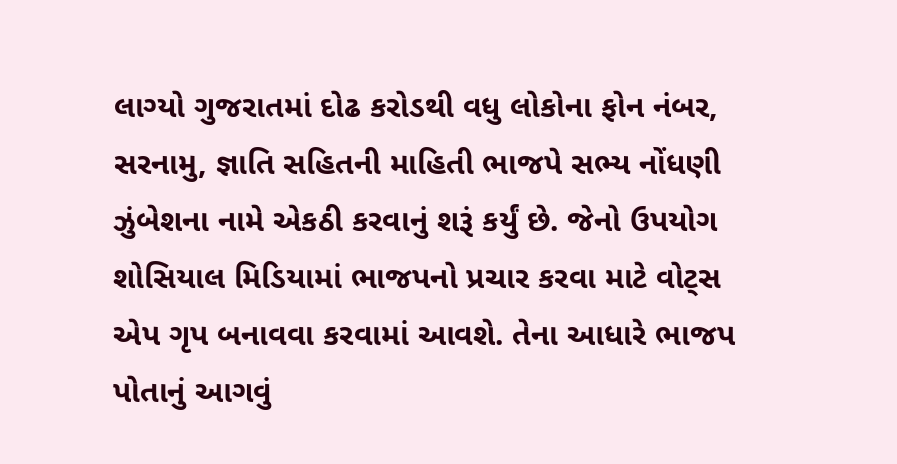લાગ્યો ગુજરાતમાં દોઢ કરોડથી વધુ લોકોના ફોન નંબર, સરનામુ, જ્ઞાતિ સહિતની માહિતી ભાજપે સભ્ય નોંધણી ઝુંબેશના નામે એકઠી કરવાનું શરૂં કર્યું છે. જેનો ઉપયોગ શોસિયાલ મિડિયામાં ભાજપનો પ્રચાર કરવા માટે વોટ્સ એપ ગૃપ બનાવવા કરવામાં આવશે. તેના આધારે ભાજપ પોતાનું આગવું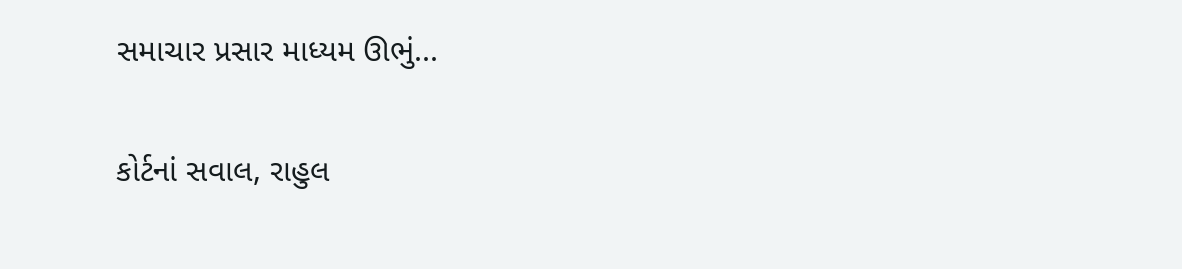સમાચાર પ્રસાર માધ્યમ ઊભું...

કોર્ટનાં સવાલ, રાહુલ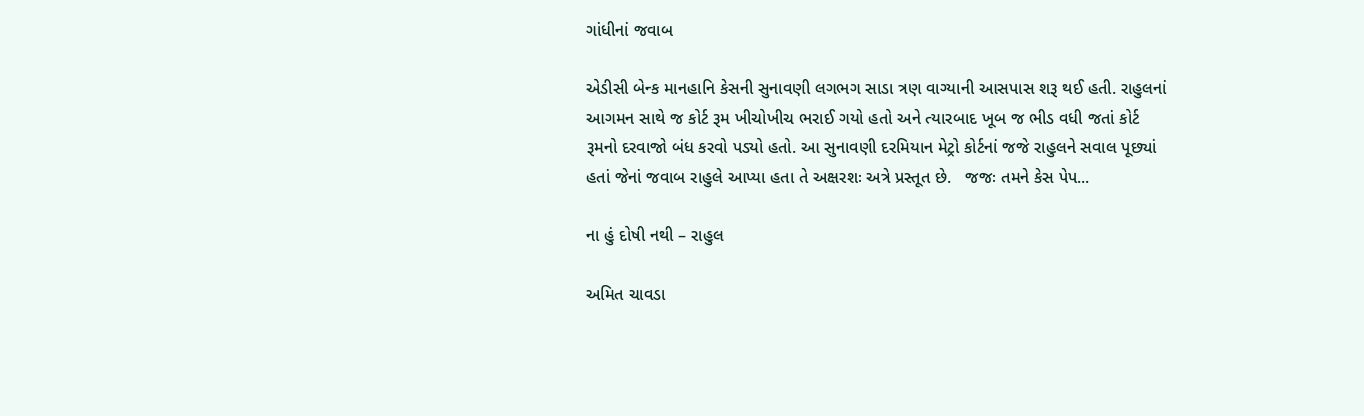ગાંધીનાં જવાબ

એડીસી બેન્ક માનહાનિ કેસની સુનાવણી લગભગ સાડા ત્રણ વાગ્યાની આસપાસ શરૂ થઈ હતી. રાહુલનાં આગમન સાથે જ કોર્ટ રૂમ ખીચોખીચ ભરાઈ ગયો હતો અને ત્યારબાદ ખૂબ જ ભીડ વધી જતાં કોર્ટ રૂમનો દરવાજો બંધ કરવો પડ્યો હતો. આ સુનાવણી દરમિયાન મેટ્રો કોર્ટનાં જજે રાહુલને સવાલ પૂછ્યાં હતાં જેનાં જવાબ રાહુલે આપ્યા હતા તે અક્ષરશઃ અત્રે પ્રસ્તૂત છે.   જજઃ તમને કેસ પેપ...

ના હું દોષી નથી – રાહુલ

અમિત ચાવડા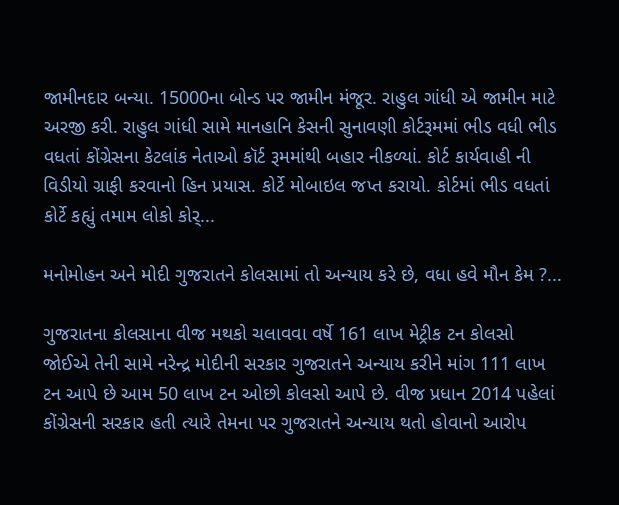જામીનદાર બન્યા. 15000ના બોન્ડ પર જામીન મંજૂર. રાહુલ ગાંધી એ જામીન માટે અરજી કરી. રાહુલ ગાંધી સામે માનહાનિ કેસની સુનાવણી કોર્ટરૂમમાં ભીડ વધી ભીડ વધતાં કોંગ્રેસના કેટલાંક નેતાઓ કૉર્ટ રૂમમાંથી બહાર નીકળ્યાં. કોર્ટ કાર્યવાહી ની વિડીયો ગ્રાફી કરવાનો હિન પ્રયાસ. કોર્ટે મોબાઇલ જપ્ત કરાયો. કોર્ટમાં ભીડ વધતાં કોર્ટે કહ્યું તમામ લોકો કોર્...

મનોમોહન અને મોદી ગુજરાતને કોલસામાં તો અન્યાય કરે છે, વધા હવે મૌન કેમ ?...

ગુજરાતના કોલસાના વીજ મથકો ચલાવવા વર્ષે 161 લાખ મેટ્રીક ટન કોલસો જોઈએ તેની સામે નરેન્દ્ર મોદીની સરકાર ગુજરાતને અન્યાય કરીને માંગ 111 લાખ ટન આપે છે આમ 50 લાખ ટન ઓછો કોલસો આપે છે. વીજ પ્રધાન 2014 પહેલાં કોંગ્રેસની સરકાર હતી ત્યારે તેમના પર ગુજરાતને અન્યાય થતો હોવાનો આરોપ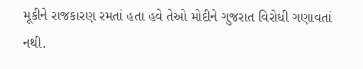મૂકીને રાજકારણ રમતાં હતા હવે તેઓ મોદીને ગુજરાત વિરોધી ગણાવતાં નથી.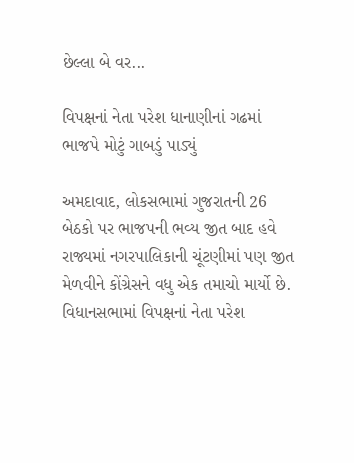છેલ્લા બે વર...

વિપક્ષનાં નેતા પરેશ ધાનાણીનાં ગઢમાં ભાજપે મોટું ગાબડું પાડ્યું

અમદાવાદ, લોકસભામાં ગુજરાતની 26 બેઠકો પર ભાજપની ભવ્ય જીત બાદ હવે રાજ્યમાં નગરપાલિકાની ચૂંટણીમાં પણ જીત મેળવીને કોંગ્રેસને વધુ એક તમાચો માર્યો છે. વિધાનસભામાં વિપક્ષનાં નેતા પરેશ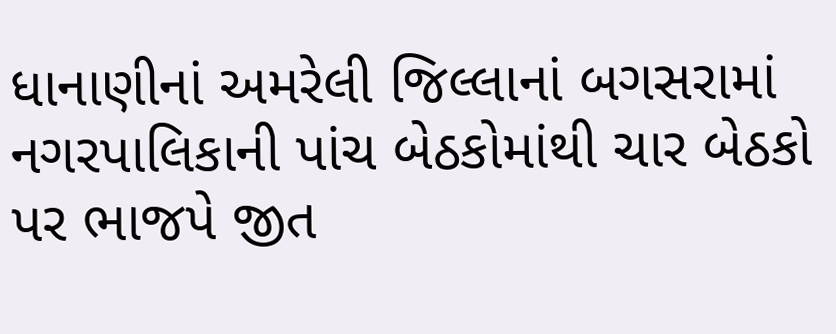ધાનાણીનાં અમરેલી જિલ્લાનાં બગસરામાં નગરપાલિકાની પાંચ બેઠકોમાંથી ચાર બેઠકો પર ભાજપે જીત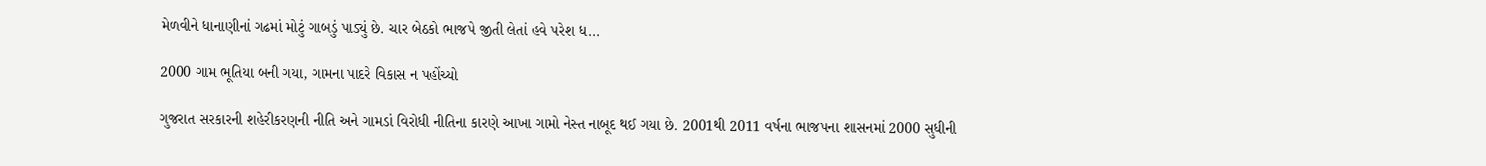મેળવીને ધાનાણીનાં ગઢમાં મોટું ગાબડું પાડ્યું છે. ચાર બેઠકો ભાજપે જીતી લેતાં હવે પરેશ ધ...

2000 ગામ ભૂતિયા બની ગયા, ગામના પાદરે વિકાસ ન પહોંચ્યો

ગુજરાત સરકારની શહેરીકરણની નીતિ અને ગામડાં વિરોધી નીતિના કારણે આખા ગામો નેસ્ત નાબૂદ થઈ ગયા છે. 2001થી 2011 વર્ષના ભાજપના શાસનમાં 2000 સુધીની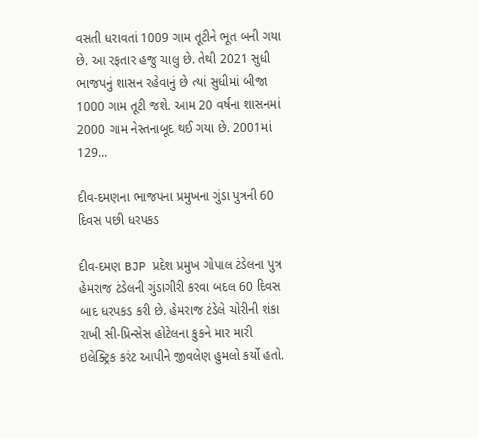વસતી ધરાવતાં 1009 ગામ તૂટીને ભૂત બની ગયા છે. આ રફતાર હજુ ચાલુ છે. તેથી 2021 સુધી ભાજપનું શાસન રહેવાનું છે ત્યાં સુધીમાં બીજા 1000 ગામ તૂટી જશે. આમ 20 વર્ષના શાસનમાં 2000 ગામ નેસ્તનાબૂદ થઈ ગયા છે. 2001માં 129...

દીવ-દમણના ભાજપના પ્રમુખના ગુંડા પુત્રની 60 દિવસ પછી ધરપકડ

દીવ-દમણ BJP પ્રદેશ પ્રમુખ ગોપાલ ટંડેલના પુત્ર હેમરાજ ટંડેલની ગુંડાગીરી કરવા બદલ 60 દિવસ બાદ ધરપકડ કરી છે. હેમરાજ ટંડેલે ચોરીની શંકા રાખી સી-પ્રિન્સેસ હોટેલના કુકને માર મારી ઇલેક્ટ્રિક કરંટ આપીને જીવલેણ હુમલો કર્યો હતો.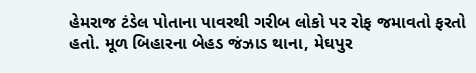હેમરાજ ટંડેલ પોતાના પાવરથી ગરીબ લોકો પર રોફ જમાવતો ફરતો હતો. મૂળ બિહારના બેહડ જંઝાડ થાના, મેઘપુર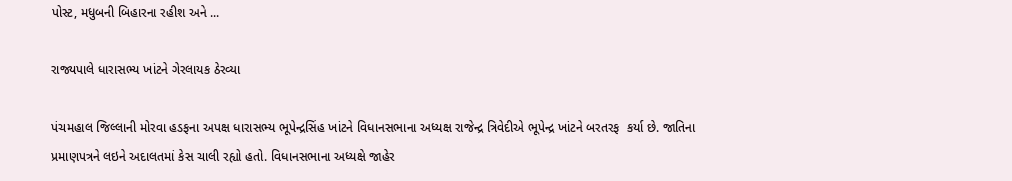પોસ્ટ, મધુબની બિહારના રહીશ અને ...

રાજ્યપાલે ધારાસભ્ય ખાંટને ગેરલાયક ઠેરવ્યા

પંચમહાલ જિલ્લાની મોરવા હડફના અપક્ષ ધારાસભ્ય ભૂપેન્દ્રસિંહ ખાંટને વિધાનસભાના અધ્યક્ષ રાજેન્દ્ર ત્રિવેદીએ ભૂપેન્દ્ર ખાંટને બરતરફ  કર્યા છે. જાતિના પ્રમાણપત્રને લઇને અદાલતમાં કેસ ચાલી રહ્યો હતો. વિધાનસભાના અધ્યક્ષે જાહેર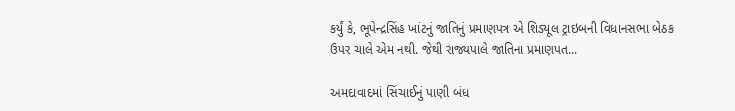કર્યું કે, ભૂપેન્દ્રસિંહ ખાંટનું જાતિનું પ્રમાણપત્ર એ શિડ્યૂલ ટ્રાઇબની વિધાનસભા બેઠક ઉપર ચાલે એમ નથી. જેથી રાજ્યપાલે જાતિના પ્રમાણપત...

અમદાવાદમાં સિંચાઈનું પાણી બંધ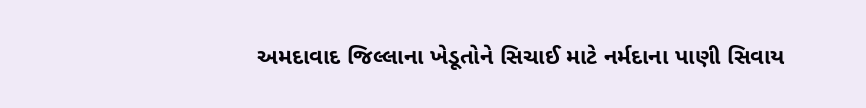અમદાવાદ જિલ્લાના ખેડૂતોને સિચાઈ માટે નર્મદાના પાણી સિવાય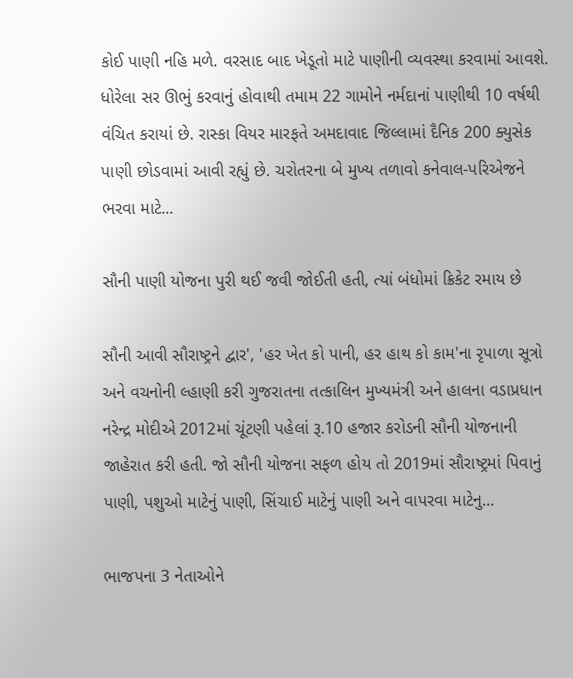કોઈ પાણી નહિ મળે. વરસાદ બાદ ખેડૂતો માટે પાણીની વ્યવસ્થા કરવામાં આવશે. ધોરેલા સર ઊભું કરવાનું હોવાથી તમામ 22 ગામોને નર્મદાનાં પાણીથી 10 વર્ષથી વંચિત કરાયાં છે. રાસ્કા વિયર મારફતે અમદાવાદ જિલ્લામાં દૈનિક 200 ક્યુસેક પાણી છોડવામાં આવી રહ્યું છે. ચરોતરના બે મુખ્ય તળાવો કનેવાલ-પરિએજને ભરવા માટે...

સૌની પાણી યોજના પુરી થઈ જવી જોઈતી હતી, ત્યાં બંધોમાં ક્રિકેટ રમાય છે

સૌની આવી સૌરાષ્ટ્રને દ્વાર', 'હર ખેત કો પાની, હર હાથ કો કામ'ના રૃપાળા સૂત્રો અને વચનોની લ્હાણી કરી ગુજરાતના તત્કાલિન મુખ્યમંત્રી અને હાલના વડાપ્રધાન નરેન્દ્ર મોદીએ 2012માં ચૂંટણી પહેલાં રૂ.10 હજાર કરોડની સૌની યોજનાની જાહેરાત કરી હતી. જો સૌની યોજના સફળ હોય તો 2019માં સૌરાષ્ટ્રમાં પિવાનું પાણી, પશુઓ માટેનું પાણી, સિંચાઈ માટેનું પાણી અને વાપરવા માટેનુ...

ભાજપના 3 નેતાઓને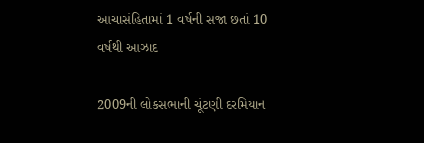આચાસંહિતામાં 1 વર્ષની સજા છતાં 10 વર્ષથી આઝાદ

2009ની લોકસભાની ચૂંટણી દરમિયાન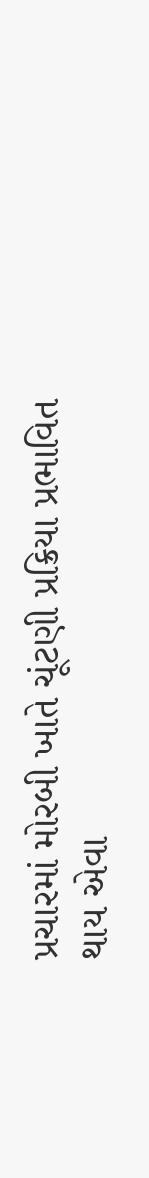પ્રચારમાં મોરબી ખાતે ચૂંટણી પ્રક્રિયા પ્રભાવિત થાય એવા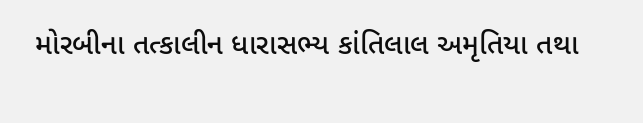મોરબીના તત્કાલીન ધારાસભ્ય કાંતિલાલ અમૃતિયા તથા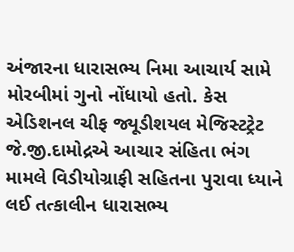અંજારના ધારાસભ્ય નિમા આચાર્ય સામે મોરબીમાં ગુનો નોંધાયો હતો. કેસ એડિશનલ ચીફ જ્યૂડીશયલ મેજિસ્ટટ્રેટ જે.જી.દામોદ્રએ આચાર સંહિતા ભંગ મામલે વિડીયોગ્રાફી સહિતના પુરાવા ધ્યાને લઈ તત્કાલીન ધારાસભ્ય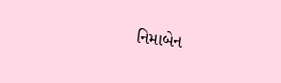નિમાબેન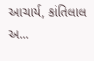આચાર્ય, કાંતિલાલ અ...